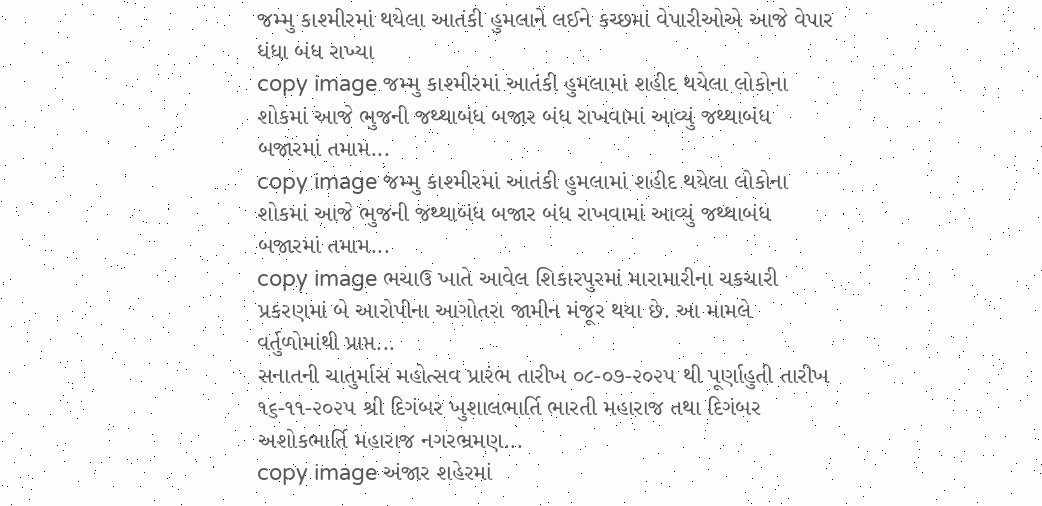જમ્મુ કાશ્મીરમાં થયેલા આતંકી હુમલાને લઈને કચ્છમાં વેપારીઓએ આજે વેપાર ધંધા બંધ રાખ્યા
copy image જમ્મુ કાશ્મીરમાં આતંકી હુમલામાં શહીદ થયેલા લોકોના શોકમાં આજે ભુજની જથ્થાબંધ બજાર બંધ રાખવામાં આવ્યું જથ્થાબંધ બજારમાં તમામ...
copy image જમ્મુ કાશ્મીરમાં આતંકી હુમલામાં શહીદ થયેલા લોકોના શોકમાં આજે ભુજની જથ્થાબંધ બજાર બંધ રાખવામાં આવ્યું જથ્થાબંધ બજારમાં તમામ...
copy image ભચાઉ ખાતે આવેલ શિકારપુરમાં મારામારીના ચકચારી પ્રકરણમાં બે આરોપીના આગોતરા જામીન મંજૂર થયા છે. આ મામલે વર્તુળોમાંથી પ્રાપ્ત...
સનાતની ચાતુર્માસ મહોત્સવ પ્રારંભ તારીખ ૦૮-૦૭-૨૦૨૫ થી પૂર્ણાહુતી તારીખ ૧૬-૧૧-૨૦૨૫ શ્રી દિગંબર ખુશાલભાર્તિ ભારતી મહારાજ તથા દિગંબર અશોકભાર્તિ મહારાજ નગરભ્રમણ...
copy image અંજાર શહેરમાં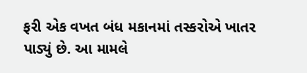ફરી એક વખત બંધ મકાનમાં તસ્કરોએ ખાતર પાડ્યું છે. આ મામલે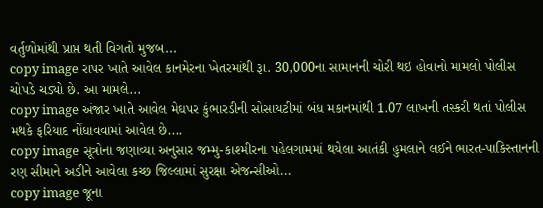વર્તુળોમાંથી પ્રાપ્ત થતી વિગતો મુજબ...
copy image રાપર ખાતે આવેલ કાનમેરના ખેતરમાંથી રૂા. 30,000ના સામાનની ચોરી થઇ હોવાનો મામલો પોલીસ ચોપડે ચડ્યો છે. આ મામલે...
copy image અંજાર ખાતે આવેલ મેઘપર કુંભારડીની સોસાયટીમાં બંધ મકાનમાંથી 1.07 લાખની તસ્કરી થતાં પોલીસ મથકે ફરિયાદ નોંધાવવામાં આવેલ છે....
copy image સૂત્રોના જણાવ્યા અનુસાર જમ્મુ-કાશ્મીરના પહેલગામમાં થયેલા આતંકી હુમલાને લઈને ભારત-પાકિસ્તાનની રણ સીમાને અડીને આવેલા કચ્છ જિલ્લામાં સુરક્ષા એજન્સીઓ...
copy image જૂના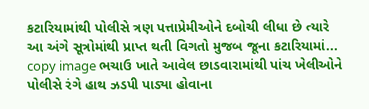કટારિયામાંથી પોલીસે ત્રણ પત્તાપ્રેમીઓને દબોચી લીધા છે ત્યારે આ અંગે સૂત્રોમાંથી પ્રાપ્ત થતી વિગતો મુજબ જૂના કટારિયામાં...
copy image ભચાઉ ખાતે આવેલ છાડવારામાંથી પાંચ ખેલીઓને પોલીસે રંગે હાથ ઝડપી પાડ્યા હોવાના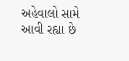અહેવાલો સામે આવી રહ્યા છે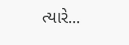ત્યારે...